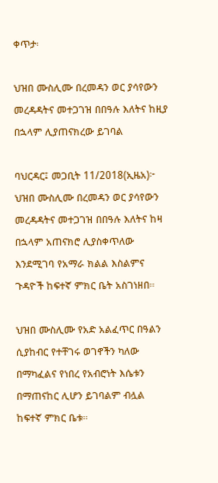ቀጥታ፡

ህዝበ ሙስሊሙ በረመዳን ወር ያሳየውን መረዳዳትና መተጋገዝ በበዓሉ እለትና ከዚያ በኋላም ሊያጠናክረው ይገባል

ባህርዳር፤ መጋቢት 11/2018(ኢዜአ)፦ ህዝበ ሙስሊሙ በረመዳን ወር ያሳየውን መረዳዳትና መተጋገዝ በበዓሉ እለትና ከዛ በኋላም አጠናክሮ ሊያስቀጥለው እንደሚገባ የአማራ ክልል እስልምና ጉዳዮች ከፍተኛ ምክር ቤት አስገነዘበ።

ህዝበ ሙስሊሙ የአድ አልፈጥር በዓልን ሲያከብር የተቸገሩ ወገኖችን ካለው በማካፈልና የነበረ የአብሮነት እሴቱን በማጠናከር ሊሆን ይገባልም ብሏል ከፍተኛ ምክር ቤቱ።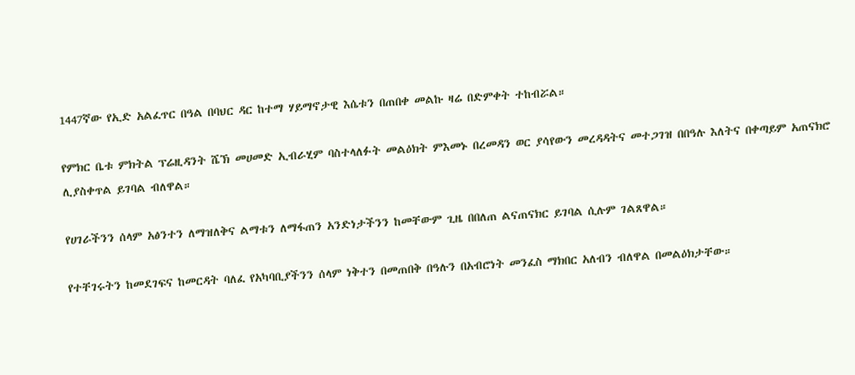1447ኛው የኢድ አልፈጥር በዓል በባህር ዳር ከተማ ሃይማኖታዊ እሴቱን በጠበቀ መልኩ ዛሬ በድምቀት ተከብሯል።

የምክር ቤቱ ምክትል ፕሬዚዳንት ሼኽ መሀመድ ኢብራሂም ባስተላለፉት መልዕክት ምእመኑ በረመዳን ወር ያሳየውን መረዳዳትና መተጋገዝ በበዓሉ እለትና በቀጣይም አጠናክሮ ሊያስቀጥል ይገባል ብለዋል።

የሀገራችንን ሰላም አፅንተን ለማዝለቅና ልማቱን ለማፋጠን አንድነታችንን ከመቸውም ጊዜ በበለጠ ልናጠናክር ይገባል ሲሉም ገልጸዋል።

የተቸገሩትን ከመደገፍና ከመርዳት ባለፈ የአካባቢያችንን ሰላም ነቅተን በመጠበቅ በዓሉን በአብሮነት መንፈስ ማክበር አለብን ብለዋል በመልዕክታቸው።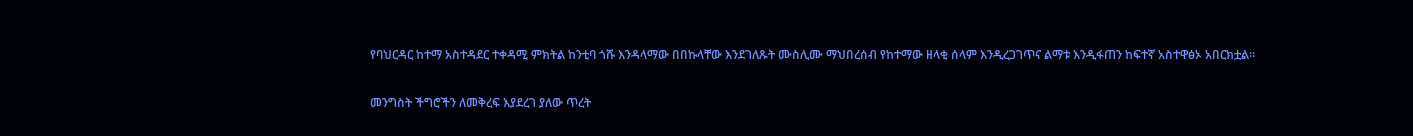የባህርዳር ከተማ አስተዳደር ተቀዳሚ ምክትል ከንቲባ ጎሹ እንዳላማው በበኩላቸው እንደገለጹት ሙስሊሙ ማህበረሰብ የከተማው ዘላቂ ሰላም እንዲረጋገጥና ልማቱ እንዲፋጠን ከፍተኛ አስተዋፅኦ አበርክቷል።

መንግስት ችግሮችን ለመቅረፍ እያደረገ ያለው ጥረት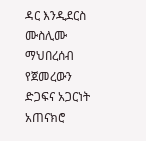ዳር እንዲደርስ ሙስሊሙ ማህበረሰብ የጀመረውን ድጋፍና አጋርነት አጠናክሮ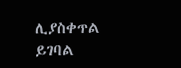ሊያስቀጥል ይገባል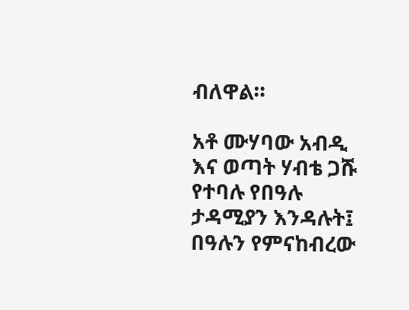ብለዋል።

አቶ ሙሃባው አብዲ እና ወጣት ሃብቴ ጋሹ የተባሉ የበዓሉ ታዳሚያን እንዳሉት፤ በዓሉን የምናከብረው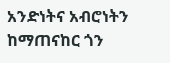አንድነትና አብሮነትን ከማጠናከር ጎን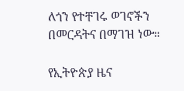ለጎን የተቸገሩ ወገኖችን በመርዳትና በማገዝ ነው።

የኢትዮጵያ ዜና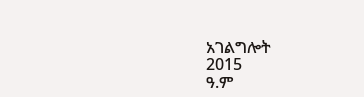አገልግሎት
2015
ዓ.ም